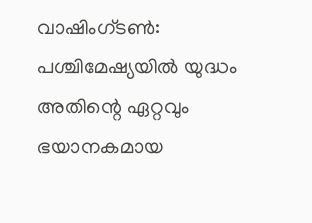വാഷിംഗ്ടൺ: പശ്ചിമേഷ്യയിൽ യുദ്ധം അതിന്റെ ഏറ്റവും ഭയാനകമായ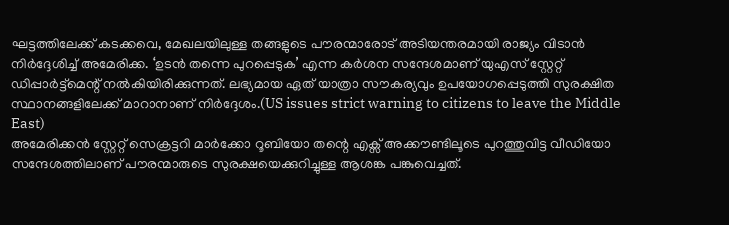ഘട്ടത്തിലേക്ക് കടക്കവെ, മേഖലയിലുള്ള തങ്ങളുടെ പൗരന്മാരോട് അടിയന്തരമായി രാജ്യം വിടാൻ നിർദ്ദേശിച്ച് അമേരിക്ക. ‘ഉടൻ തന്നെ പുറപ്പെടുക’ എന്ന കർശന സന്ദേശമാണ് യുഎസ് സ്റ്റേറ്റ് ഡിപ്പാർട്ട്മെന്റ് നൽകിയിരിക്കുന്നത്. ലഭ്യമായ ഏത് യാത്രാ സൗകര്യവും ഉപയോഗപ്പെടുത്തി സുരക്ഷിത സ്ഥാനങ്ങളിലേക്ക് മാറാനാണ് നിർദ്ദേശം.(US issues strict warning to citizens to leave the Middle East)
അമേരിക്കൻ സ്റ്റേറ്റ് സെക്രട്ടറി മാർക്കോ റൂബിയോ തന്റെ എക്സ് അക്കൗണ്ടിലൂടെ പുറത്തുവിട്ട വീഡിയോ സന്ദേശത്തിലാണ് പൗരന്മാരുടെ സുരക്ഷയെക്കുറിച്ചുള്ള ആശങ്ക പങ്കുവെച്ചത്.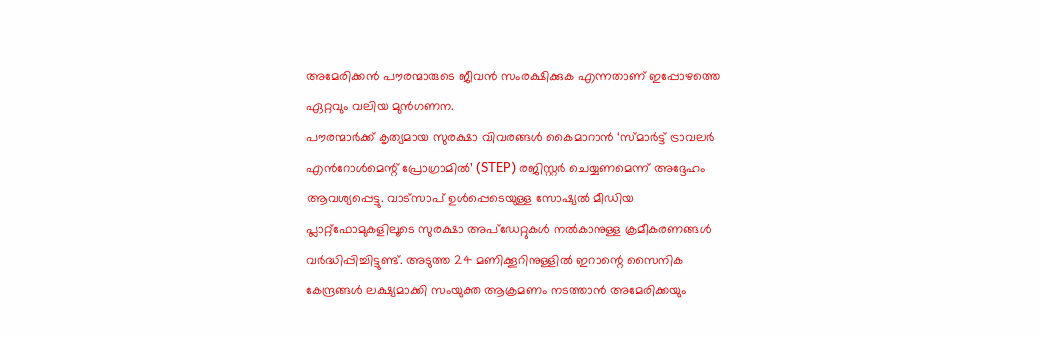അമേരിക്കൻ പൗരന്മാരുടെ ജീവൻ സംരക്ഷിക്കുക എന്നതാണ് ഇപ്പോഴത്തെ ഏറ്റവും വലിയ മുൻഗണന.
പൗരന്മാർക്ക് കൃത്യമായ സുരക്ഷാ വിവരങ്ങൾ കൈമാറാൻ ‘സ്മാർട്ട് ട്രാവലർ എൻറോൾമെന്റ് പ്രോഗ്രാമിൽ’ (STEP) രജിസ്റ്റർ ചെയ്യണമെന്ന് അദ്ദേഹം ആവശ്യപ്പെട്ടു. വാട്സാപ് ഉൾപ്പെടെയുള്ള സോഷ്യൽ മീഡിയ പ്ലാറ്റ്ഫോമുകളിലൂടെ സുരക്ഷാ അപ്ഡേറ്റുകൾ നൽകാനുള്ള ക്രമീകരണങ്ങൾ വർദ്ധിപ്പിച്ചിട്ടുണ്ട്. അടുത്ത 24 മണിക്കൂറിനുള്ളിൽ ഇറാന്റെ സൈനിക കേന്ദ്രങ്ങൾ ലക്ഷ്യമാക്കി സംയുക്ത ആക്രമണം നടത്താൻ അമേരിക്കയും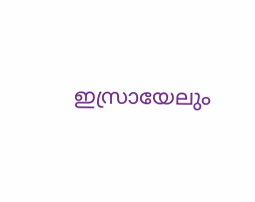ഇസ്രായേലും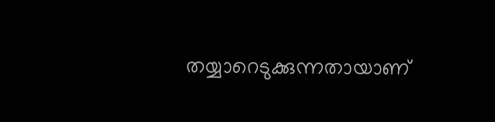തയ്യാറെടുക്കുന്നതായാണ്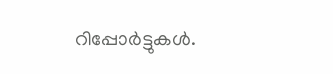റിപ്പോർട്ടുകൾ.